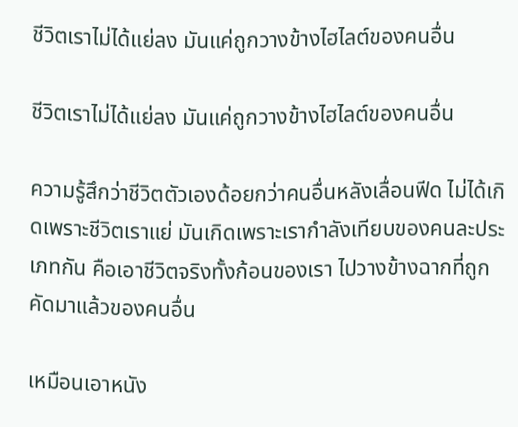ชีวิตเราไม่ได้แย่ลง มันแค่ถูกวางข้างไฮไลต์ของคนอื่น

ชีวิตเราไม่ได้แย่ลง มันแค่ถูกวางข้างไฮไลต์ของคนอื่น

ความรู้สึกว่าชีวิตตัวเองด้อยกว่าคนอื่นหลังเลื่อนฟีด ไม่ได้เกิดเพราะชีวิตเราแย่ มันเกิดเพราะเรากำลังเทียบของคนละประเภทกัน คือเอาชีวิตจริงทั้งก้อนของเรา ไปวางข้างฉากที่ถูกคัดมาแล้วของคนอื่น

เหมือนเอาหนัง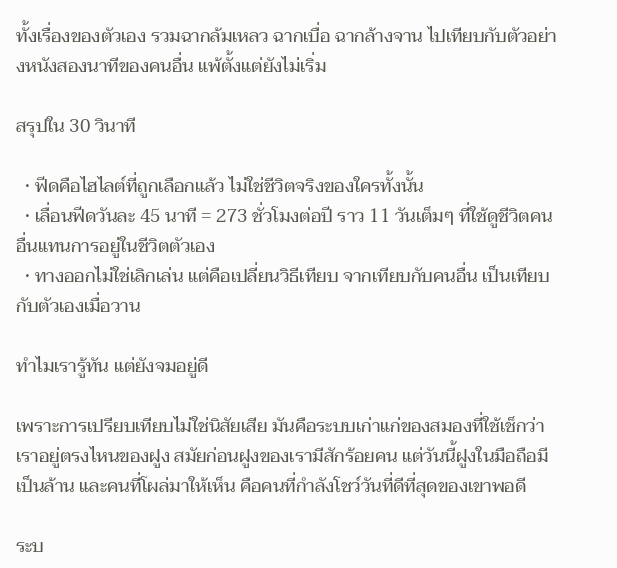ทั้งเรื่องของตัวเอง รวมฉากล้มเหลว ฉากเบื่อ ฉากล้างจาน ไปเทียบกับตัวอย่างหนังสองนาทีของคนอื่น แพ้ตั้งแต่ยังไม่เริ่ม

สรุปใน 30 วินาที

  • ฟีดคือไฮไลต์ที่ถูกเลือกแล้ว ไม่ใช่ชีวิตจริงของใครทั้งนั้น
  • เลื่อนฟีดวันละ 45 นาที = 273 ชั่วโมงต่อปี ราว 11 วันเต็มๆ ที่ใช้ดูชีวิตคนอื่นแทนการอยู่ในชีวิตตัวเอง
  • ทางออกไม่ใช่เลิกเล่น แต่คือเปลี่ยนวิธีเทียบ จากเทียบกับคนอื่น เป็นเทียบกับตัวเองเมื่อวาน

ทำไมเรารู้ทัน แต่ยังจมอยู่ดี

เพราะการเปรียบเทียบไม่ใช่นิสัยเสีย มันคือระบบเก่าแก่ของสมองที่ใช้เช็กว่าเราอยู่ตรงไหนของฝูง สมัยก่อนฝูงของเรามีสักร้อยคน แต่วันนี้ฝูงในมือถือมีเป็นล้าน และคนที่โผล่มาให้เห็น คือคนที่กำลังโชว์วันที่ดีที่สุดของเขาพอดี

ระบ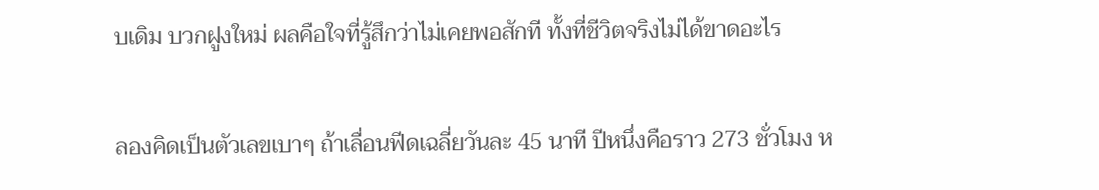บเดิม บวกฝูงใหม่ ผลคือใจที่รู้สึกว่าไม่เคยพอสักที ทั้งที่ชีวิตจริงไม่ได้ขาดอะไร

ลองคิดเป็นตัวเลขเบาๆ ถ้าเลื่อนฟีดเฉลี่ยวันละ 45 นาที ปีหนึ่งคือราว 273 ชั่วโมง ห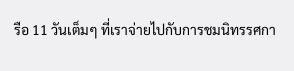รือ 11 วันเต็มๆ ที่เราจ่ายไปกับการชมนิทรรศกา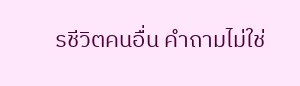รชีวิตคนอื่น คำถามไม่ใช่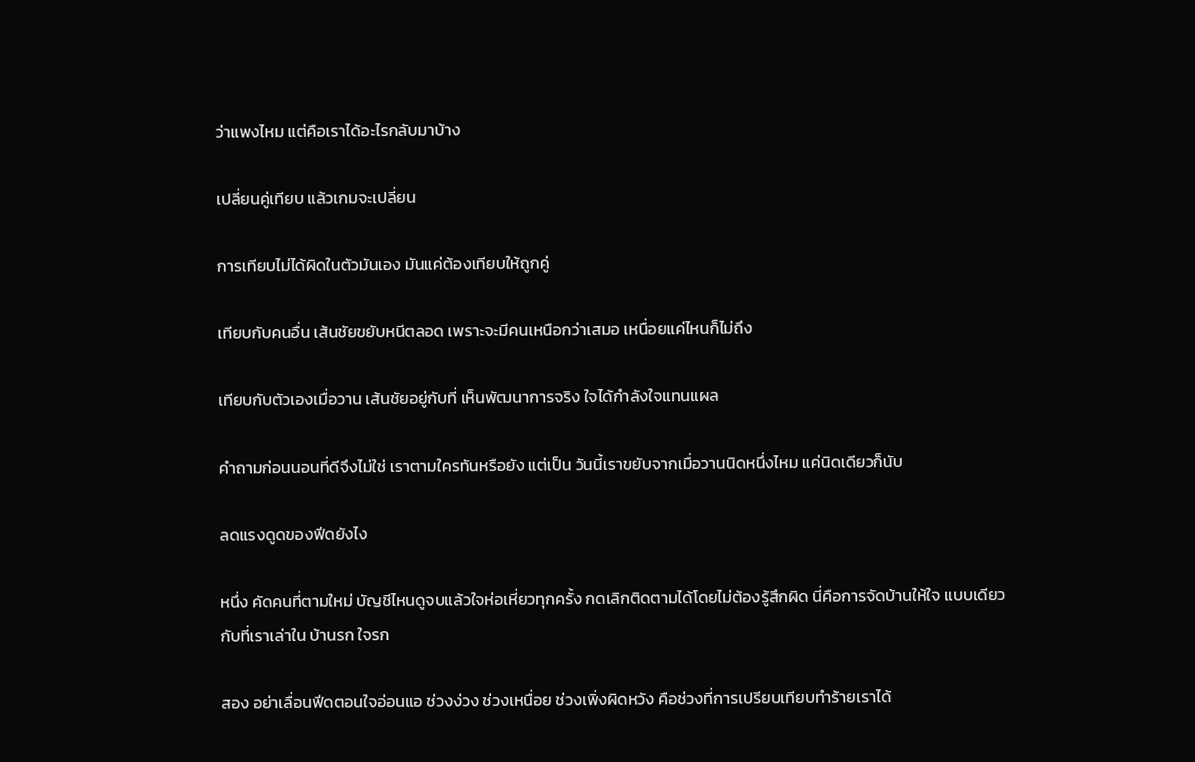ว่าแพงไหม แต่คือเราได้อะไรกลับมาบ้าง

เปลี่ยนคู่เทียบ แล้วเกมจะเปลี่ยน

การเทียบไม่ได้ผิดในตัวมันเอง มันแค่ต้องเทียบให้ถูกคู่

เทียบกับคนอื่น เส้นชัยขยับหนีตลอด เพราะจะมีคนเหนือกว่าเสมอ เหนื่อยแค่ไหนก็ไม่ถึง

เทียบกับตัวเองเมื่อวาน เส้นชัยอยู่กับที่ เห็นพัฒนาการจริง ใจได้กำลังใจแทนแผล

คำถามก่อนนอนที่ดีจึงไม่ใช่ เราตามใครทันหรือยัง แต่เป็น วันนี้เราขยับจากเมื่อวานนิดหนึ่งไหม แค่นิดเดียวก็นับ

ลดแรงดูดของฟีดยังไง

หนึ่ง คัดคนที่ตามใหม่ บัญชีไหนดูจบแล้วใจห่อเหี่ยวทุกครั้ง กดเลิกติดตามได้โดยไม่ต้องรู้สึกผิด นี่คือการจัดบ้านให้ใจ แบบเดียวกับที่เราเล่าใน บ้านรก ใจรก

สอง อย่าเลื่อนฟีดตอนใจอ่อนแอ ช่วงง่วง ช่วงเหนื่อย ช่วงเพิ่งผิดหวัง คือช่วงที่การเปรียบเทียบทำร้ายเราได้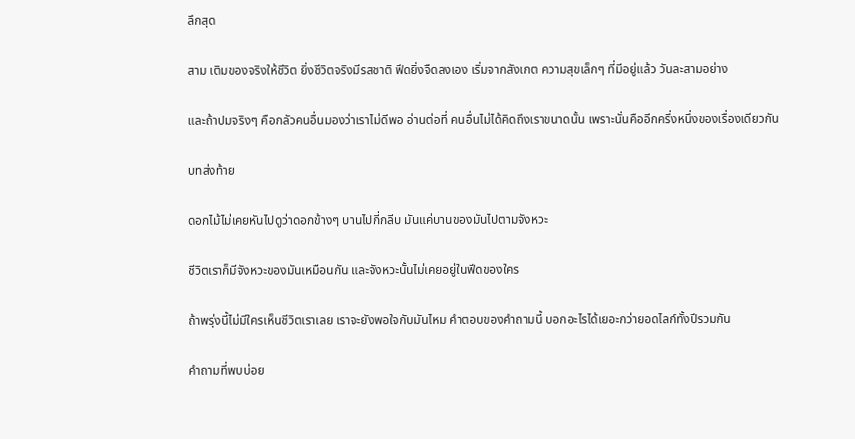ลึกสุด

สาม เติมของจริงให้ชีวิต ยิ่งชีวิตจริงมีรสชาติ ฟีดยิ่งจืดลงเอง เริ่มจากสังเกต ความสุขเล็กๆ ที่มีอยู่แล้ว วันละสามอย่าง

และถ้าปมจริงๆ คือกลัวคนอื่นมองว่าเราไม่ดีพอ อ่านต่อที่ คนอื่นไม่ได้คิดถึงเราขนาดนั้น เพราะนั่นคืออีกครึ่งหนึ่งของเรื่องเดียวกัน

บทส่งท้าย

ดอกไม้ไม่เคยหันไปดูว่าดอกข้างๆ บานไปกี่กลีบ มันแค่บานของมันไปตามจังหวะ

ชีวิตเราก็มีจังหวะของมันเหมือนกัน และจังหวะนั้นไม่เคยอยู่ในฟีดของใคร

ถ้าพรุ่งนี้ไม่มีใครเห็นชีวิตเราเลย เราจะยังพอใจกับมันไหม คำตอบของคำถามนี้ บอกอะไรได้เยอะกว่ายอดไลก์ทั้งปีรวมกัน

คำถามที่พบบ่อย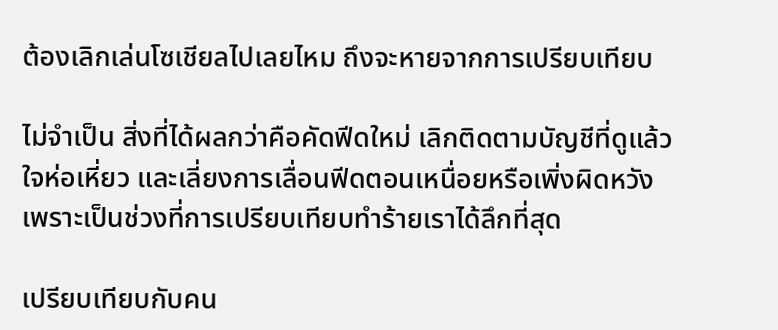ต้องเลิกเล่นโซเชียลไปเลยไหม ถึงจะหายจากการเปรียบเทียบ

ไม่จำเป็น สิ่งที่ได้ผลกว่าคือคัดฟีดใหม่ เลิกติดตามบัญชีที่ดูแล้วใจห่อเหี่ยว และเลี่ยงการเลื่อนฟีดตอนเหนื่อยหรือเพิ่งผิดหวัง เพราะเป็นช่วงที่การเปรียบเทียบทำร้ายเราได้ลึกที่สุด

เปรียบเทียบกับคน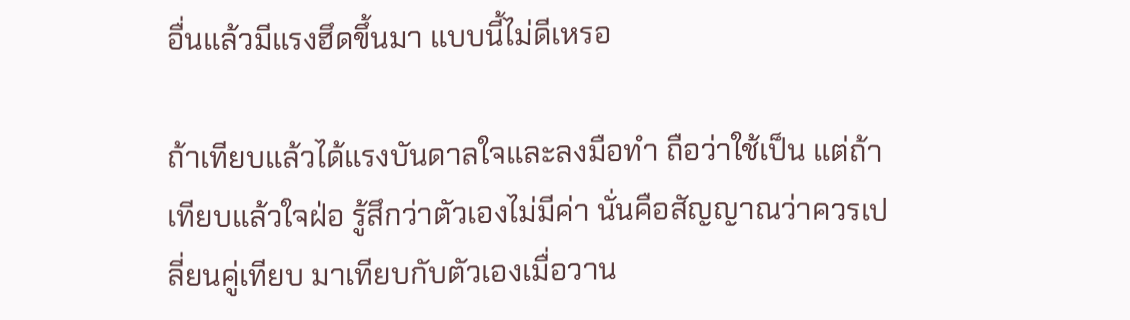อื่นแล้วมีแรงฮึดขึ้นมา แบบนี้ไม่ดีเหรอ

ถ้าเทียบแล้วได้แรงบันดาลใจและลงมือทำ ถือว่าใช้เป็น แต่ถ้าเทียบแล้วใจฝ่อ รู้สึกว่าตัวเองไม่มีค่า นั่นคือสัญญาณว่าควรเปลี่ยนคู่เทียบ มาเทียบกับตัวเองเมื่อวาน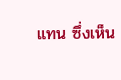แทน ซึ่งเห็น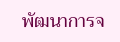พัฒนาการจ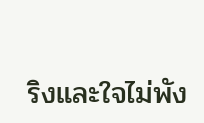ริงและใจไม่พัง